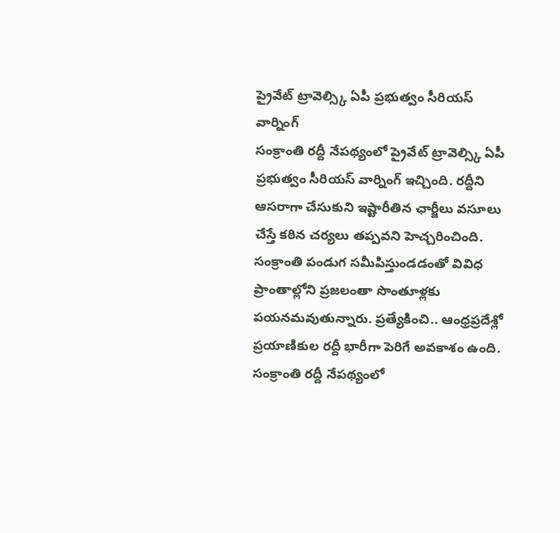ప్రైవేట్ ట్రావెల్స్కి ఏపీ ప్రభుత్వం సీరియస్ వార్నింగ్
సంక్రాంతి రద్దీ నేపథ్యంలో ప్రైవేట్ ట్రావెల్స్కి ఏపీ ప్రభుత్వం సీరియస్ వార్నింగ్ ఇచ్చింది. రద్దీని ఆసరాగా చేసుకుని ఇష్టారీతిన ఛార్జీలు వసూలు చేస్తే కఠిన చర్యలు తప్పవని హెచ్చరించింది. సంక్రాంతి పండుగ సమీపిస్తుండడంతో వివిధ ప్రాంతాల్లోని ప్రజలంతా సొంతూళ్లకు పయనమవుతున్నారు. ప్రత్యేకించి.. ఆంధ్రప్రదేశ్లో ప్రయాణికుల రద్దీ భారీగా పెరిగే అవకాశం ఉంది.
సంక్రాంతి రద్దీ నేపథ్యంలో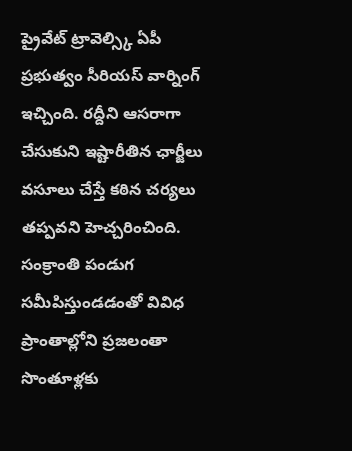ప్రైవేట్ ట్రావెల్స్కి ఏపీ ప్రభుత్వం సీరియస్ వార్నింగ్ ఇచ్చింది. రద్దీని ఆసరాగా చేసుకుని ఇష్టారీతిన ఛార్జీలు వసూలు చేస్తే కఠిన చర్యలు తప్పవని హెచ్చరించింది. సంక్రాంతి పండుగ సమీపిస్తుండడంతో వివిధ ప్రాంతాల్లోని ప్రజలంతా సొంతూళ్లకు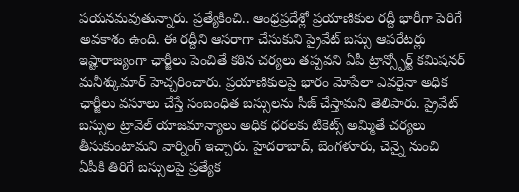పయనమవుతున్నారు. ప్రత్యేకించి.. ఆంధ్రప్రదేశ్లో ప్రయాణికుల రద్దీ భారీగా పెరిగే అవకాశం ఉంది. ఈ రద్దీని ఆసరాగా చేసుకుని ప్రైవేట్ బస్సు ఆపరేటర్లు ఇష్టారాజ్యంగా ఛార్జీలు పెంచితే కఠిన చర్యలు తప్పవని ఏపీ ట్రాన్స్పోర్ట్ కమిషనర్ మనీశ్కుమార్ హెచ్చరించారు. ప్రయాణికులపై భారం మోపేలా ఎవరైనా అధిక ఛార్జీలు వసూలు చేస్తే సంబంధిత బస్సులను సీజ్ చేస్తామని తెలిపారు. ప్రైవేట్ బస్సుల ట్రావెల్ యాజమాన్యాలు అధిక ధరలకు టికెట్స్ అమ్మితే చర్యలు తీసుకుంటామని వార్నింగ్ ఇచ్చారు. హైదరాబాద్, బెంగళూరు, చెన్నై నుంచి ఏపీకి తిరిగే బస్సులపై ప్రత్యేక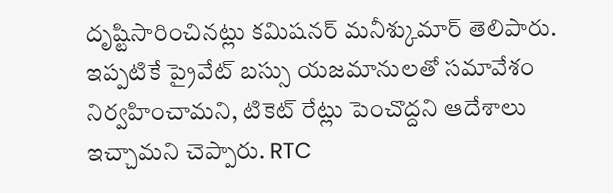దృష్టిసారించినట్లు కమిషనర్ మనీశ్కుమార్ తెలిపారు. ఇప్పటికే ప్రైవేట్ బస్సు యజమానులతో సమావేశం నిర్వహించామని, టికెట్ రేట్లు పెంచొద్దని ఆదేశాలు ఇచ్చామని చెప్పారు. RTC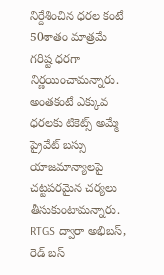నిర్దేశించిన ధరల కంటే 50శాతం మాత్రమే గరిష్ట ధరగా నిర్ణయించామన్నారు. అంతకంటే ఎక్కువ ధరలకు టికెట్స్ అమ్మే ప్రైవేట్ బస్సు యాజమాన్యాలపై చట్టపరమైన చర్యలు తీసుకుంటామన్నారు. RTGS ద్వారా అభిబస్, రెడ్ బస్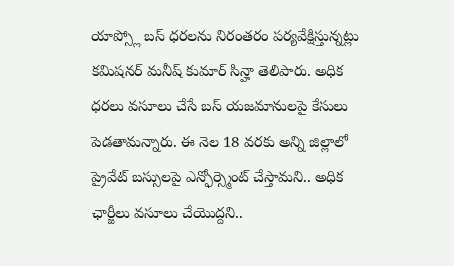యాప్స్లో బస్ ధరలను నిరంతరం పర్యవేక్షిస్తున్నట్లు కమిషనర్ మనీష్ కుమార్ సిన్హా తెలిపారు. అధిక ధరలు వసూలు చేసే బస్ యజమానులపై కేసులు పెడతామన్నారు. ఈ నెల 18 వరకు అన్ని జిల్లాలో ప్రైవేట్ బస్సులపై ఎన్ఫోర్స్మెంట్ చేస్తామని.. అధిక ఛార్జీలు వసూలు చేయొద్దని..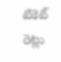టికెట్ రెట్లు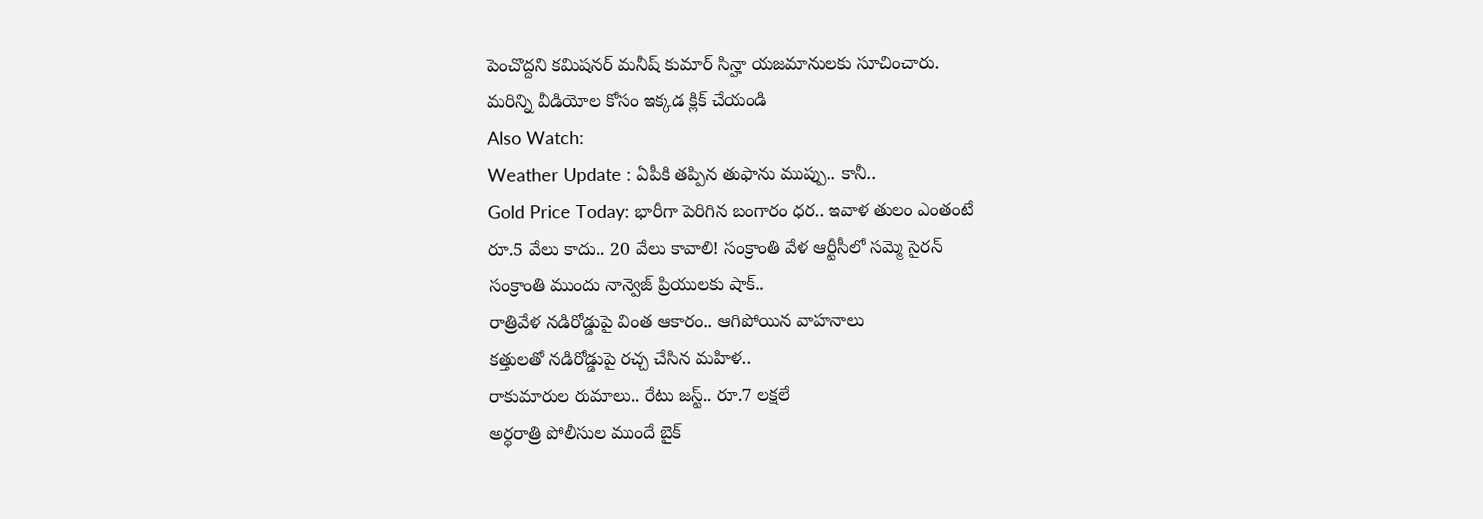పెంచొద్దని కమిషనర్ మనీష్ కుమార్ సిన్హా యజమానులకు సూచించారు.
మరిన్ని వీడియోల కోసం ఇక్కడ క్లిక్ చేయండి
Also Watch:
Weather Update : ఏపీకి తప్పిన తుఫాను ముప్పు.. కానీ..
Gold Price Today: భారీగా పెరిగిన బంగారం ధర.. ఇవాళ తులం ఎంతంటే
రూ.5 వేలు కాదు.. 20 వేలు కావాలి! సంక్రాంతి వేళ ఆర్టీసీలో సమ్మె సైరన్
సంక్రాంతి ముందు నాన్వెజ్ ప్రియులకు షాక్..
రాత్రివేళ నడిరోడ్డుపై వింత ఆకారం.. ఆగిపోయిన వాహనాలు
కత్తులతో నడిరోడ్డుపై రచ్చ చేసిన మహిళ..
రాకుమారుల రుమాలు.. రేటు జస్ట్.. రూ.7 లక్షలే
అర్ధరాత్రి పోలీసుల ముందే బైక్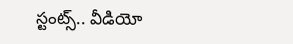స్టంట్స్.. వీడియో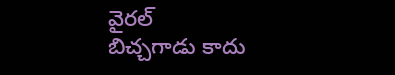వైరల్
బిచ్చగాడు కాదు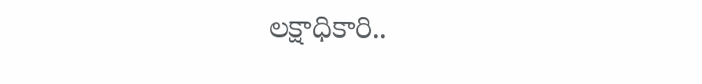లక్షాధికారి..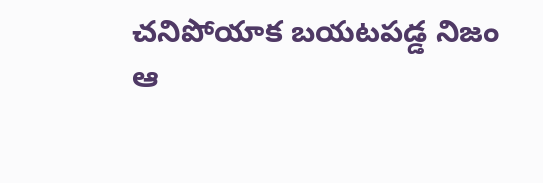చనిపోయాక బయటపడ్డ నిజం
ఆ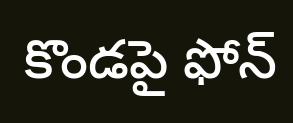కొండపై ఫోన్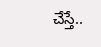చేస్తే..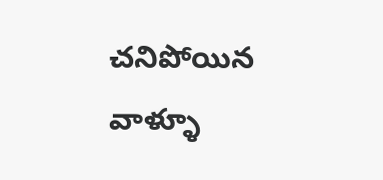చనిపోయిన వాళ్ళూ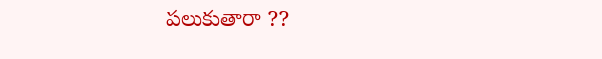పలుకుతారా ??